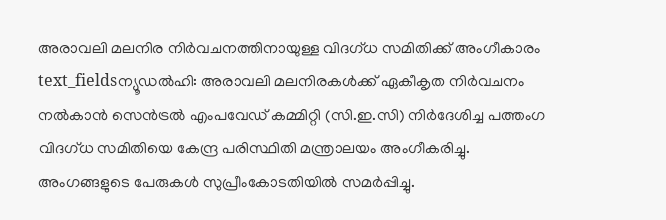അരാവലി മലനിര നിർവചനത്തിനായുള്ള വിദഗ്ധ സമിതിക്ക് അംഗീകാരം
text_fieldsന്യൂഡൽഹി: അരാവലി മലനിരകൾക്ക് ഏകീകൃത നിർവചനം നൽകാൻ സെൻട്രൽ എംപവേഡ് കമ്മിറ്റി (സി.ഇ.സി) നിർദേശിച്ച പത്തംഗ വിദഗ്ധ സമിതിയെ കേന്ദ്ര പരിസ്ഥിതി മന്ത്രാലയം അംഗീകരിച്ചു. അംഗങ്ങളുടെ പേരുകൾ സുപ്രീംകോടതിയിൽ സമർപ്പിച്ചു.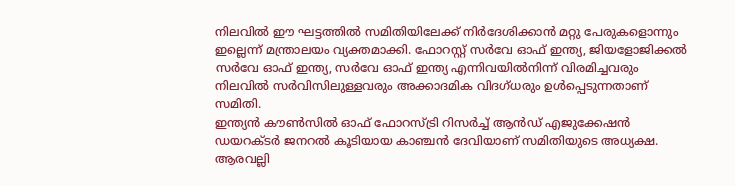നിലവിൽ ഈ ഘട്ടത്തിൽ സമിതിയിലേക്ക് നിർദേശിക്കാൻ മറ്റു പേരുകളൊന്നും ഇല്ലെന്ന് മന്ത്രാലയം വ്യക്തമാക്കി. ഫോറസ്റ്റ് സർവേ ഓഫ് ഇന്ത്യ, ജിയളോജിക്കൽ സർവേ ഓഫ് ഇന്ത്യ, സർവേ ഓഫ് ഇന്ത്യ എന്നിവയിൽനിന്ന് വിരമിച്ചവരും നിലവിൽ സർവിസിലുള്ളവരും അക്കാദമിക വിദഗ്ധരും ഉൾപ്പെടുന്നതാണ് സമിതി.
ഇന്ത്യൻ കൗൺസിൽ ഓഫ് ഫോറസ്ട്രി റിസർച്ച് ആൻഡ് എജുക്കേഷൻ ഡയറക്ടർ ജനറൽ കൂടിയായ കാഞ്ചൻ ദേവിയാണ് സമിതിയുടെ അധ്യക്ഷ. ആരവല്ലി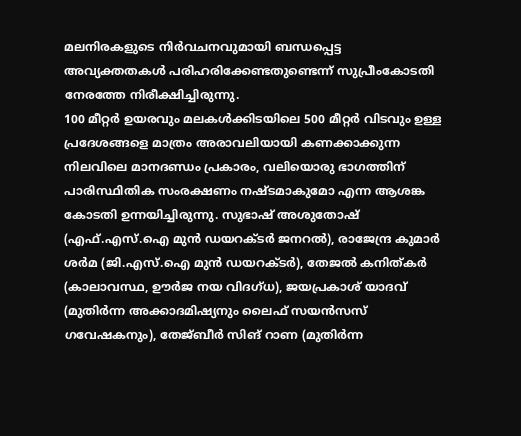മലനിരകളുടെ നിർവചനവുമായി ബന്ധപ്പെട്ട അവ്യക്തതകൾ പരിഹരിക്കേണ്ടതുണ്ടെന്ന് സുപ്രീംകോടതി നേരത്തേ നിരീക്ഷിച്ചിരുന്നു.
100 മീറ്റർ ഉയരവും മലകൾക്കിടയിലെ 500 മീറ്റർ വിടവും ഉള്ള പ്രദേശങ്ങളെ മാത്രം അരാവലിയായി കണക്കാക്കുന്ന നിലവിലെ മാനദണ്ഡം പ്രകാരം, വലിയൊരു ഭാഗത്തിന് പാരിസ്ഥിതിക സംരക്ഷണം നഷ്ടമാകുമോ എന്ന ആശങ്ക കോടതി ഉന്നയിച്ചിരുന്നു. സുഭാഷ് അശുതോഷ് (എഫ്.എസ്.ഐ മുൻ ഡയറക്ടർ ജനറൽ), രാജേന്ദ്ര കുമാർ ശർമ (ജി.എസ്.ഐ മുൻ ഡയറക്ടർ), തേജൽ കനിത്കർ (കാലാവസ്ഥ, ഊർജ നയ വിദഗ്ധ), ജയപ്രകാശ് യാദവ് (മുതിർന്ന അക്കാദമിഷ്യനും ലൈഫ് സയൻസസ് ഗവേഷകനും), തേജ്ബീർ സിങ് റാണ (മുതിർന്ന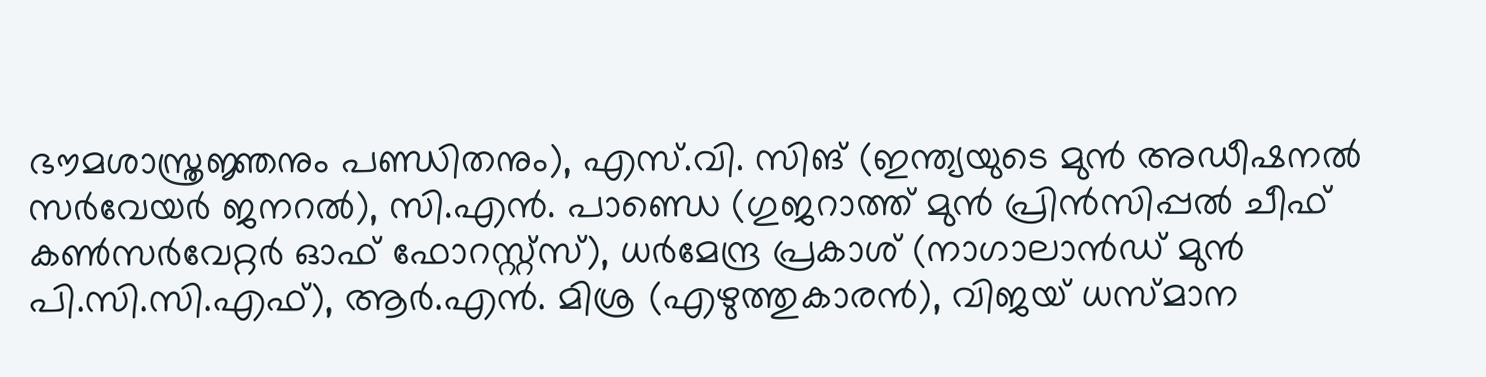ഭൗമശാസ്ത്രജ്ഞനും പണ്ഡിതനും), എസ്.വി. സിങ് (ഇന്ത്യയുടെ മുൻ അഡീഷനൽ സർവേയർ ജനറൽ), സി.എൻ. പാണ്ഡെ (ഗുജറാത്ത് മുൻ പ്രിൻസിപ്പൽ ചീഫ് കൺസർവേറ്റർ ഓഫ് ഫോറസ്റ്റ്സ്), ധർമേന്ദ്ര പ്രകാശ് (നാഗാലാൻഡ് മുൻ പി.സി.സി.എഫ്), ആർ.എൻ. മിശ്ര (എഴുത്തുകാരൻ), വിജയ് ധസ്മാന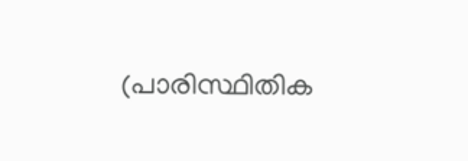(പാരിസ്ഥിതിക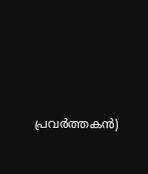പ്രവർത്തകൻ)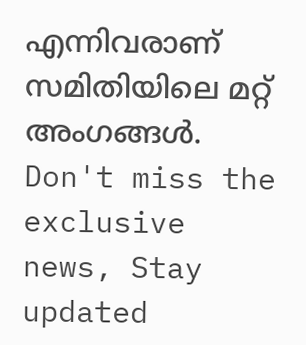എന്നിവരാണ് സമിതിയിലെ മറ്റ് അംഗങ്ങൾ.
Don't miss the exclusive news, Stay updated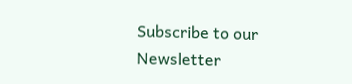Subscribe to our Newsletter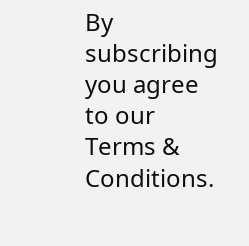By subscribing you agree to our Terms & Conditions.